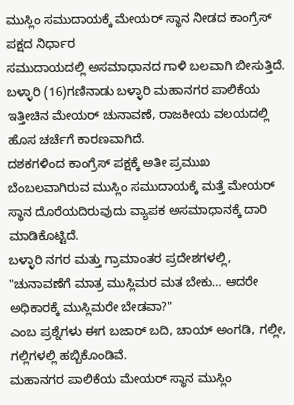ಮುಸ್ಲಿಂ ಸಮುದಾಯಕ್ಕೆ ಮೇಯರ್ ಸ್ಥಾನ ನೀಡದ ಕಾಂಗ್ರೆಸ್ ಪಕ್ಷದ ನಿರ್ಧಾರ
ಸಮುದಾಯದಲ್ಲಿ ಅಸಮಾಧಾನದ ಗಾಳಿ ಬಲವಾಗಿ ಬೀಸುತ್ತಿದೆ.
ಬಳ್ಳಾರಿ (16)ಗಣಿನಾಡು ಬಳ್ಳಾರಿ ಮಹಾನಗರ ಪಾಲಿಕೆಯ ಇತ್ತೀಚಿನ ಮೇಯರ್ ಚುನಾವಣೆ, ರಾಜಕೀಯ ವಲಯದಲ್ಲಿ ಹೊಸ ಚರ್ಚೆಗೆ ಕಾರಣವಾಗಿದೆ.
ದಶಕಗಳಿಂದ ಕಾಂಗ್ರೆಸ್ ಪಕ್ಷಕ್ಕೆ ಅತೀ ಪ್ರಮುಖ ಬೆಂಬಲವಾಗಿರುವ ಮುಸ್ಲಿಂ ಸಮುದಾಯಕ್ಕೆ ಮತ್ತೆ ಮೇಯರ್ ಸ್ಥಾನ ದೊರೆಯದಿರುವುದು ವ್ಯಾಪಕ ಅಸಮಾಧಾನಕ್ಕೆ ದಾರಿ ಮಾಡಿಕೊಟ್ಟಿದೆ.
ಬಳ್ಳಾರಿ ನಗರ ಮತ್ತು ಗ್ರಾಮಾಂತರ ಪ್ರದೇಶಗಳಲ್ಲಿ, "ಚುನಾವಣೆಗೆ ಮಾತ್ರ ಮುಸ್ಲಿಮರ ಮತ ಬೇಕು… ಆದರೇ ಅಧಿಕಾರಕ್ಕೆ ಮುಸ್ಲಿಮರೇ ಬೇಡವಾ?"
ಎಂಬ ಪ್ರಶ್ನೆಗಳು ಈಗ ಬಜಾರ್ ಬದಿ, ಚಾಯ್ ಅಂಗಡಿ, ಗಲ್ಲೀ, ಗಲ್ಲಿಗಳಲ್ಲಿ ಹಬ್ಬಿಕೊಂಡಿವೆ.
ಮಹಾನಗರ ಪಾಲಿಕೆಯ ಮೇಯರ್ ಸ್ಥಾನ ಮುಸ್ಲಿಂ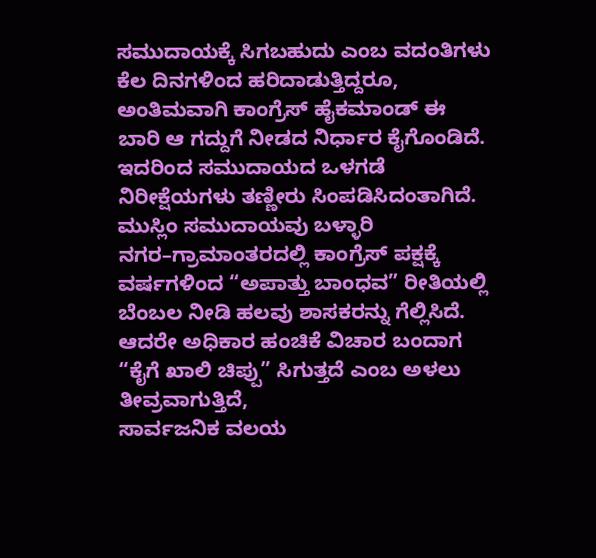ಸಮುದಾಯಕ್ಕೆ ಸಿಗಬಹುದು ಎಂಬ ವದಂತಿಗಳು ಕೆಲ ದಿನಗಳಿಂದ ಹರಿದಾಡುತ್ತಿದ್ದರೂ, ಅಂತಿಮವಾಗಿ ಕಾಂಗ್ರೆಸ್ ಹೈಕಮಾಂಡ್ ಈ ಬಾರಿ ಆ ಗದ್ದುಗೆ ನೀಡದ ನಿರ್ಧಾರ ಕೈಗೊಂಡಿದೆ.
ಇದರಿಂದ ಸಮುದಾಯದ ಒಳಗಡೆ ನಿರೀಕ್ಷೆಯಗಳು ತಣ್ಣೀರು ಸಿಂಪಡಿಸಿದಂತಾಗಿದೆ.
ಮುಸ್ಲಿಂ ಸಮುದಾಯವು ಬಳ್ಳಾರಿ ನಗರ–ಗ್ರಾಮಾಂತರದಲ್ಲಿ ಕಾಂಗ್ರೆಸ್ ಪಕ್ಷಕ್ಕೆ ವರ್ಷಗಳಿಂದ “ಅಪಾತ್ತು ಬಾಂಧವ” ರೀತಿಯಲ್ಲಿ ಬೆಂಬಲ ನೀಡಿ ಹಲವು ಶಾಸಕರನ್ನು ಗೆಲ್ಲಿಸಿದೆ.
ಆದರೇ ಅಧಿಕಾರ ಹಂಚಿಕೆ ವಿಚಾರ ಬಂದಾಗ “ಕೈಗೆ ಖಾಲಿ ಚಿಪ್ಪು” ಸಿಗುತ್ತದೆ ಎಂಬ ಅಳಲು ತೀವ್ರವಾಗುತ್ತಿದೆ,
ಸಾರ್ವಜನಿಕ ವಲಯ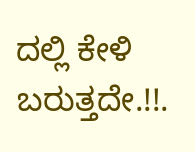ದಲ್ಲಿ ಕೇಳಿ ಬರುತ್ತದೇ.!!.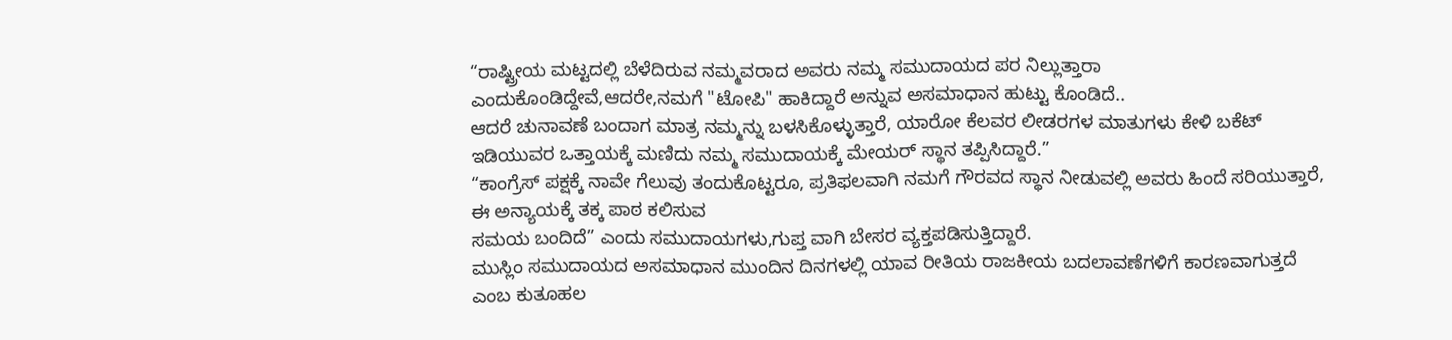“ರಾಷ್ಟ್ರೀಯ ಮಟ್ಟದಲ್ಲಿ ಬೆಳೆದಿರುವ ನಮ್ಮವರಾದ ಅವರು ನಮ್ಮ ಸಮುದಾಯದ ಪರ ನಿಲ್ಲುತ್ತಾರಾ ಎಂದುಕೊಂಡಿದ್ದೇವೆ,ಆದರೇ,ನಮಗೆ "ಟೋಪಿ" ಹಾಕಿದ್ದಾರೆ ಅನ್ನುವ ಅಸಮಾಧಾನ ಹುಟ್ಟು ಕೊಂಡಿದೆ..
ಆದರೆ ಚುನಾವಣೆ ಬಂದಾಗ ಮಾತ್ರ ನಮ್ಮನ್ನು ಬಳಸಿಕೊಳ್ಳುತ್ತಾರೆ, ಯಾರೋ ಕೆಲವರ ಲೀಡರಗಳ ಮಾತುಗಳು ಕೇಳಿ ಬಕೆಟ್ ಇಡಿಯುವರ ಒತ್ತಾಯಕ್ಕೆ ಮಣಿದು ನಮ್ಮ ಸಮುದಾಯಕ್ಕೆ ಮೇಯರ್ ಸ್ಥಾನ ತಪ್ಪಿಸಿದ್ದಾರೆ.”
“ಕಾಂಗ್ರೆಸ್ ಪಕ್ಷಕ್ಕೆ ನಾವೇ ಗೆಲುವು ತಂದುಕೊಟ್ಟರೂ, ಪ್ರತಿಫಲವಾಗಿ ನಮಗೆ ಗೌರವದ ಸ್ಥಾನ ನೀಡುವಲ್ಲಿ ಅವರು ಹಿಂದೆ ಸರಿಯುತ್ತಾರೆ,
ಈ ಅನ್ಯಾಯಕ್ಕೆ ತಕ್ಕ ಪಾಠ ಕಲಿಸುವ
ಸಮಯ ಬಂದಿದೆ” ಎಂದು ಸಮುದಾಯಗಳು,ಗುಪ್ತ ವಾಗಿ ಬೇಸರ ವ್ಯಕ್ತಪಡಿಸುತ್ತಿದ್ದಾರೆ.
ಮುಸ್ಲಿಂ ಸಮುದಾಯದ ಅಸಮಾಧಾನ ಮುಂದಿನ ದಿನಗಳಲ್ಲಿ ಯಾವ ರೀತಿಯ ರಾಜಕೀಯ ಬದಲಾವಣೆಗಳಿಗೆ ಕಾರಣವಾಗುತ್ತದೆ ಎಂಬ ಕುತೂಹಲ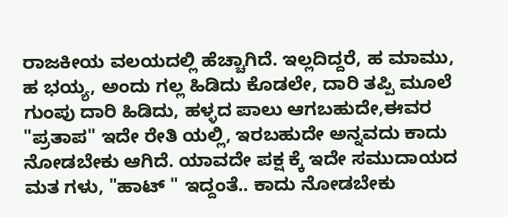ರಾಜಕೀಯ ವಲಯದಲ್ಲಿ ಹೆಚ್ಚಾಗಿದೆ. ಇಲ್ಲದಿದ್ದರೆ, ಹ ಮಾಮು, ಹ ಭಯ್ಯ, ಅಂದು ಗಲ್ಲ ಹಿಡಿದು ಕೊಡಲೇ, ದಾರಿ ತಪ್ಪಿ ಮೂಲೆ ಗುಂಪು ದಾರಿ ಹಿಡಿದು, ಹಳ್ಳದ ಪಾಲು ಆಗಬಹುದೇ,ಈವರ "ಪ್ರತಾಪ" ಇದೇ ರೇತಿ ಯಲ್ಲಿ, ಇರಬಹುದೇ ಅನ್ನವದು ಕಾದು ನೋಡಬೇಕು ಆಗಿದೆ. ಯಾವದೇ ಪಕ್ಷ ಕ್ಕೆ ಇದೇ ಸಮುದಾಯದ ಮತ ಗಳು, "ಹಾಟ್ " ಇದ್ದಂತೆ.. ಕಾದು ನೋಡಬೇಕು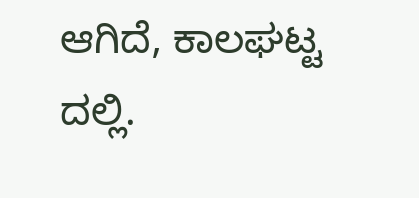ಆಗಿದೆ, ಕಾಲಘಟ್ಟ ದಲ್ಲಿ.